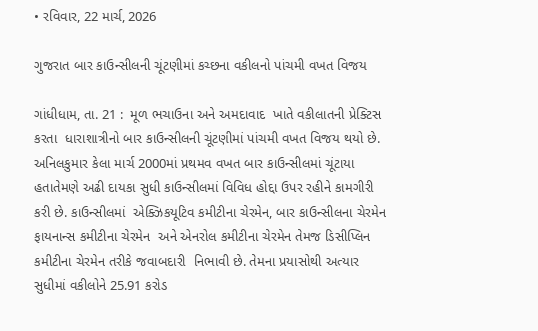• રવિવાર, 22 માર્ચ, 2026

ગુજરાત બાર કાઉન્સીલની ચૂંટણીમાં કચ્છના વકીલનો પાંચમી વખત વિજય

ગાંધીધામ, તા. 21 :  મૂળ ભચાઉના અને અમદાવાદ  ખાતે વકીલાતની પ્રેક્ટિસ કરતા  ધારાશાત્રીનો બાર કાઉન્સીલની ચૂંટણીમાં પાંચમી વખત વિજય થયો છે. અનિલકુમાર કેલા માર્ચ 2000માં પ્રથમવ વખત બાર કાઉન્સીલમાં ચૂંટાયા હતાતેમણે અઢી દાયકા સુધી કાઉન્સીલમાં વિવિધ હોદ્દા ઉપર રહીને કામગીરી કરી છે. કાઉન્સીલમાં  એક્ઝિકયૂટિવ કમીટીના ચેરમેન, બાર કાઉન્સીલના ચેરમેન  ફાયનાન્સ કમીટીના ચેરમેન  અને એનરોલ કમીટીના ચેરમેન તેમજ ડિસીપ્લિન કમીટીના ચેરમેન તરીકે જવાબદારી  નિભાવી છે. તેમના પ્રયાસોથી અત્યાર સુધીમાં વકીલોને 25.91 કરોડ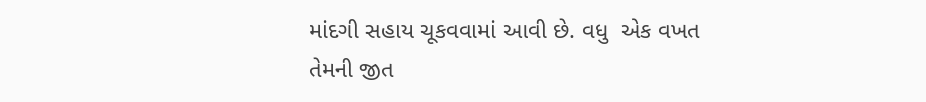માંદગી સહાય ચૂકવવામાં આવી છે. વધુ  એક વખત તેમની જીત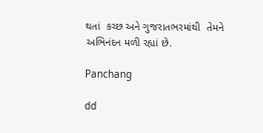થતાં  કચ્છ અને ગુજરાતભરમાંથી  તેમને અભિનંદન મળી રહ્યાં છે.

Panchang

dd